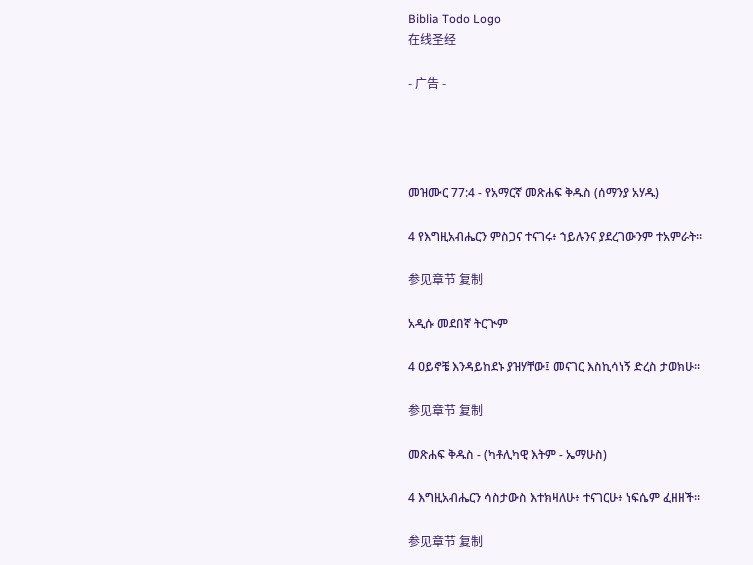Biblia Todo Logo
在线圣经

- 广告 -




መዝሙር 77:4 - የአማርኛ መጽሐፍ ቅዱስ (ሰማንያ አሃዱ)

4 የእግዚአብሔርን ምስጋና ተናገሩ፥ ኀይሉንና ያደረገውንም ተአምራት።

参见章节 复制

አዲሱ መደበኛ ትርጒም

4 ዐይኖቼ እንዳይከደኑ ያዝሃቸው፤ መናገር እስኪሳነኝ ድረስ ታወክሁ።

参见章节 复制

መጽሐፍ ቅዱስ - (ካቶሊካዊ እትም - ኤማሁስ)

4 እግዚአብሔርን ሳስታውስ እተክዛለሁ፥ ተናገርሁ፥ ነፍሴም ፈዘዘች።

参见章节 复制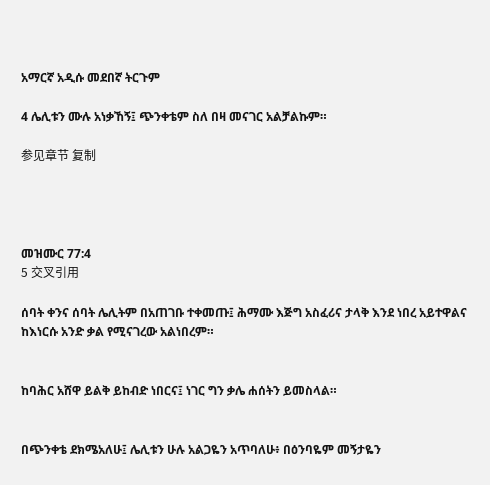አማርኛ አዲሱ መደበኛ ትርጉም

4 ሌሊቱን ሙሉ አነቃኸኝ፤ ጭንቀቴም ስለ በዛ መናገር አልቻልኩም።

参见章节 复制




መዝሙር 77:4
5 交叉引用

ሰባት ቀንና ሰባት ሌሊትም በአጠገቡ ተቀመጡ፤ ሕማሙ እጅግ አስፈሪና ታላቅ እንደ ነበረ አይተዋልና ከእነርሱ አንድ ቃል የሚናገረው አልነበረም።


ከባሕር አሸዋ ይልቅ ይከብድ ነበርና፤ ነገር ግን ቃሌ ሐሰትን ይመስላል።


በጭንቀቴ ደክሜአለሁ፤ ሌሊቱን ሁሉ አልጋዬን አጥባለሁ፥ በዕንባዬም መኝታዬን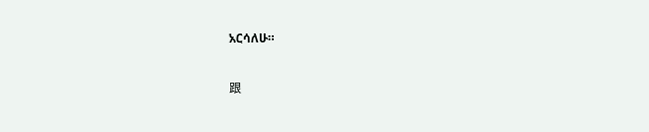አርሳለሁ።


跟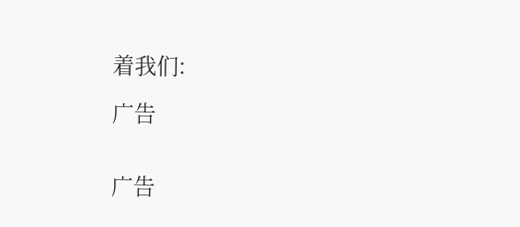着我们:

广告


广告